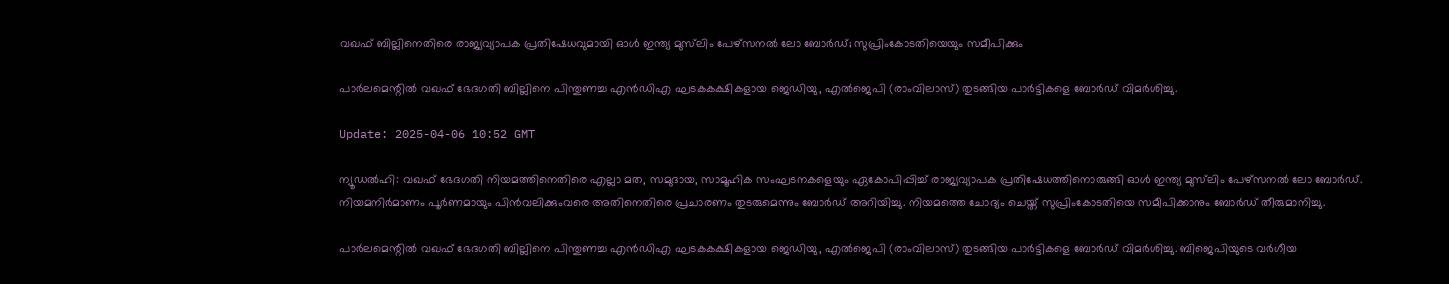വഖഫ് ബില്ലിനെതിരെ രാജ്യവ്യാപക പ്രതിഷേധവുമായി ഓൾ ഇന്ത്യ മുസ്‌ലിം പേഴ്സനൽ ലോ ബോർഡ്; സുപ്രിംകോടതിയെയും സമീപിക്കും

പാർലമെന്റിൽ വഖഫ് ഭേദഗതി ബില്ലിനെ പിന്തുണച്ച എൻഡിഎ ഘടകകക്ഷികളായ ജെഡിയു, എൽജെപി (രാംവിലാസ്) തുടങ്ങിയ പാർട്ടികളെ ബോർഡ് വിമർശിച്ചു.

Update: 2025-04-06 10:52 GMT

ന്യൂഡൽഹി: വഖഫ് ഭേദഗതി നിയമത്തിനെതിരെ എല്ലാ മത, സമുദായ, സാമൂഹിക സംഘടനകളെയും ഏകോപിപ്പിച്ച് രാജ്യവ്യാപക പ്രതിഷേധത്തിനൊരുങ്ങി ഓൾ ഇന്ത്യ മുസ്‌ലിം പേഴ്സനൽ ലോ ബോർഡ്. നിയമനിർമാണം പൂർണമായും പിൻവലിക്കുംവരെ അതിനെതിരെ പ്രചാരണം തുടരുമെന്നും ബോർഡ് അറിയിച്ചു. നിയമത്തെ ചോദ്യം ചെയ്ത് സുപ്രിംകോടതിയെ സമീപിക്കാനും ബോർഡ് തീരുമാനിച്ചു.

പാർലമെന്റിൽ വഖഫ് ഭേദഗതി ബില്ലിനെ പിന്തുണച്ച എൻഡിഎ ഘടകകക്ഷികളായ ജെഡിയു, എൽജെപി (രാംവിലാസ്) തുടങ്ങിയ പാർട്ടികളെ ബോർഡ് വിമർശിച്ചു. ബിജെപിയുടെ വർഗീയ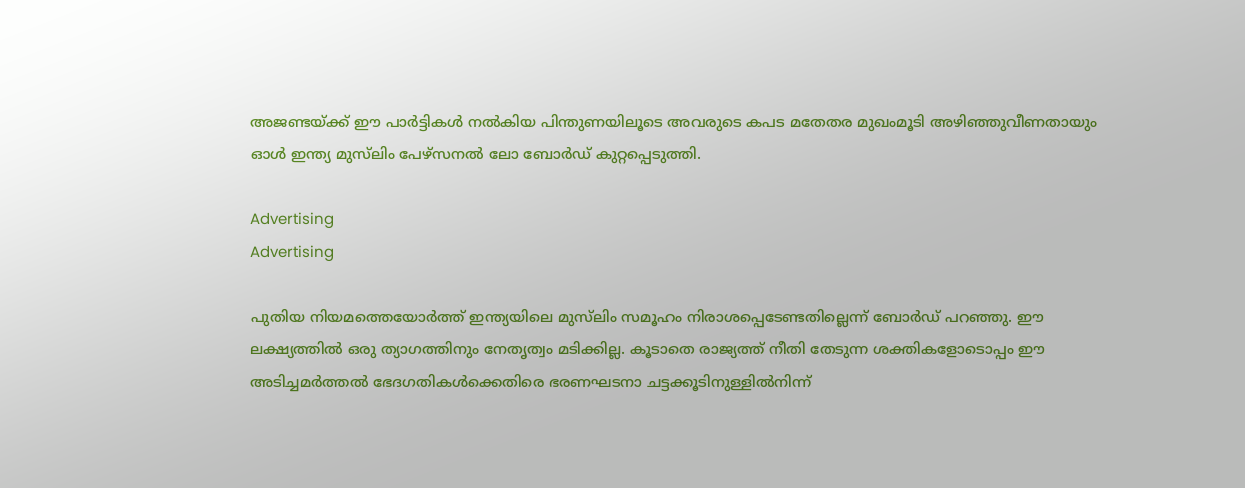അജണ്ടയ്ക്ക് ഈ പാർട്ടികൾ നൽകിയ പിന്തുണയിലൂടെ അവരുടെ കപട മതേതര മുഖംമൂടി അഴിഞ്ഞുവീണതായും ഓൾ ഇന്ത്യ മുസ്‌ലിം പേഴ്സനൽ ലോ ബോർഡ് കുറ്റപ്പെടുത്തി.

Advertising
Advertising

പുതിയ നിയമത്തെയോർത്ത് ഇന്ത്യയിലെ മുസ്‌ലിം സമൂഹം നിരാശപ്പെടേണ്ടതില്ലെന്ന് ബോർഡ് പറഞ്ഞു. ഈ ലക്ഷ്യത്തിൽ ഒരു ത്യാഗത്തിനും നേതൃത്വം മടിക്കില്ല. കൂടാതെ രാജ്യത്ത് നീതി തേടുന്ന ശക്തികളോടൊപ്പം ഈ അടിച്ചമർത്തൽ ഭേദഗതികൾക്കെതിരെ ഭരണഘടനാ ചട്ടക്കൂടിനുള്ളിൽനിന്ന്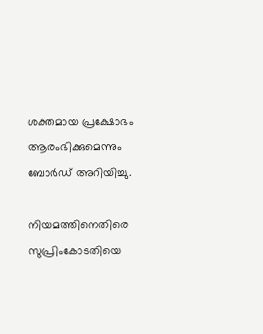ശക്തമായ പ്രക്ഷോഭം ആരംഭിക്കുമെന്നും ബോർഡ് അറിയിച്ചു.

നിയമത്തിനെതിരെ സുപ്രിംകോടതിയെ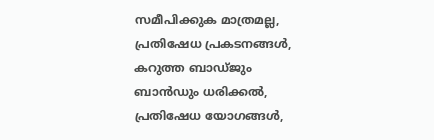സമീപിക്കുക മാത്രമല്ല, പ്രതിഷേധ പ്രകടനങ്ങൾ, കറുത്ത ബാഡ്ജും ബാൻഡും ധരിക്കൽ, പ്രതിഷേധ യോഗങ്ങൾ,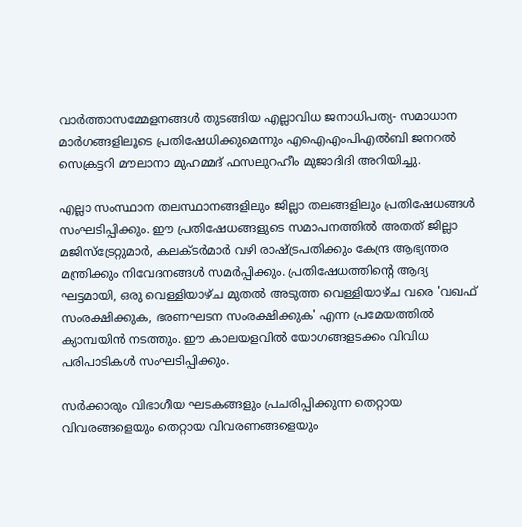വാർത്താസമ്മേളനങ്ങൾ തുടങ്ങിയ എല്ലാവിധ ജനാധിപത്യ- സമാധാന മാർഗങ്ങളിലൂടെ പ്രതിഷേധിക്കുമെന്നും എഐഎംപിഎൽബി ജനറൽ സെക്രട്ടറി മൗലാനാ മുഹമ്മദ് ഫസലുറഹീം മുജാദിദി അറിയിച്ചു.

എല്ലാ സംസ്ഥാന തലസ്ഥാനങ്ങളിലും ജില്ലാ തലങ്ങളിലും പ്രതിഷേധങ്ങൾ സംഘടിപ്പിക്കും. ഈ പ്രതിഷേധങ്ങളുടെ സമാപനത്തിൽ അതത് ജില്ലാ മജിസ്‌ട്രേറ്റുമാർ, കലക്ടർമാർ വഴി രാഷ്ട്രപതിക്കും കേന്ദ്ര ആഭ്യന്തര മന്ത്രിക്കും നിവേദനങ്ങൾ സമർപ്പിക്കും. പ്രതിഷേധത്തിന്റെ ആദ്യ ഘട്ടമായി, ഒരു വെള്ളിയാഴ്ച മുതൽ അടുത്ത വെള്ളിയാഴ്ച വരെ 'വഖഫ് സംരക്ഷിക്കുക, ഭരണഘടന സംരക്ഷിക്കുക' എന്ന പ്രമേയത്തിൽ ക്യാമ്പയിൻ നടത്തും. ഈ കാലയളവിൽ യോഗങ്ങളടക്കം വിവിധ പരിപാടികൾ സംഘടിപ്പിക്കും.

സർക്കാരും വിഭാഗീയ ഘടകങ്ങളും പ്രചരിപ്പിക്കുന്ന തെറ്റായ വിവരങ്ങളെയും തെറ്റായ വിവരണങ്ങളെയും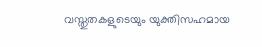വസ്തുതകളുടെയും യുക്തിസഹമായ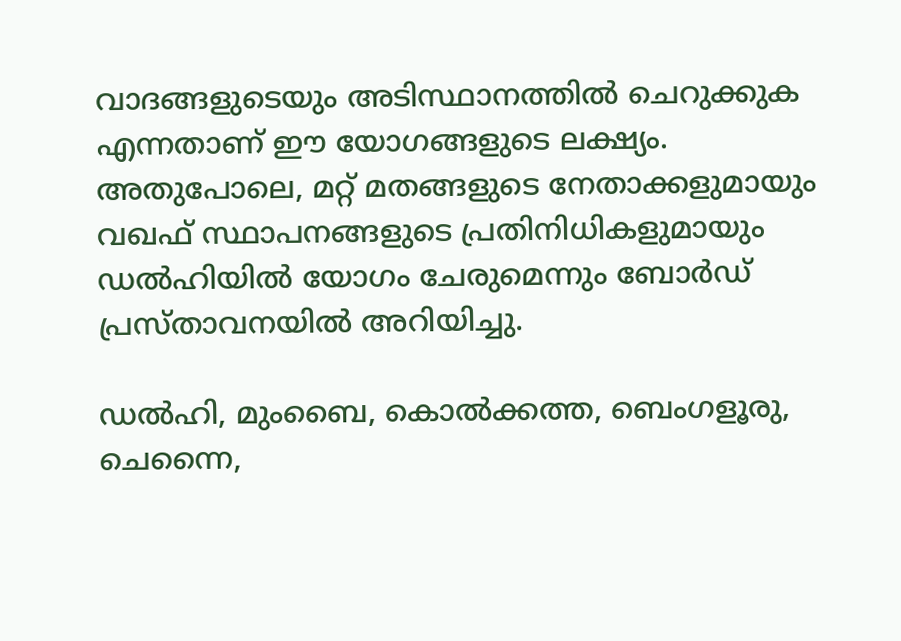വാദങ്ങളുടെയും അടിസ്ഥാനത്തിൽ ചെറുക്കുക എന്നതാണ് ഈ യോഗങ്ങളുടെ ലക്ഷ്യം. അതുപോലെ, മറ്റ് മതങ്ങളുടെ നേതാക്കളുമായും വഖഫ് സ്ഥാപനങ്ങളുടെ പ്രതിനിധികളുമായും ഡൽഹിയിൽ യോഗം ചേരുമെന്നും ബോർഡ് പ്രസ്താവനയിൽ അറിയിച്ചു.

ഡൽഹി, മുംബൈ, കൊൽക്കത്ത, ബെംഗളൂരു, ചെന്നൈ,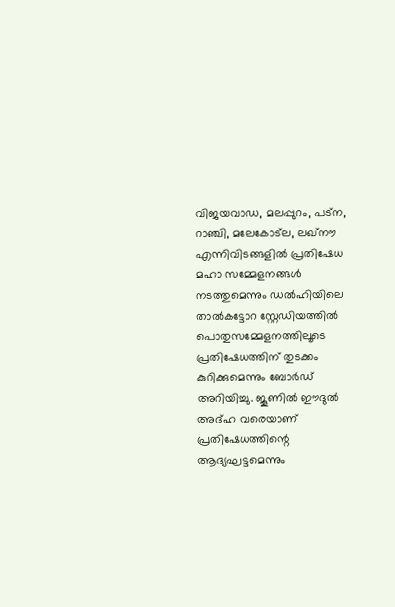വിജയവാഡ, മലപ്പുറം, പട്ന, റാഞ്ചി, മലേകോട്ല, ലഖ്നൗ എന്നിവിടങ്ങളിൽ പ്രതിഷേധ മഹാ സമ്മേളനങ്ങൾ നടത്തുമെന്നും ഡൽഹിയിലെ താൽകട്ടോറ സ്റ്റേഡിയത്തിൽ പൊതുസമ്മേളനത്തിലൂടെ പ്രതിഷേധത്തിന് തുടക്കം കുറിക്കുമെന്നും ബോർഡ് അറിയിച്ചു. ജൂണിൽ ഈദുൽ അദ്ഹ വരെയാണ് പ്രതിഷേധത്തിന്റെ ആദ്യഘട്ടമെന്നും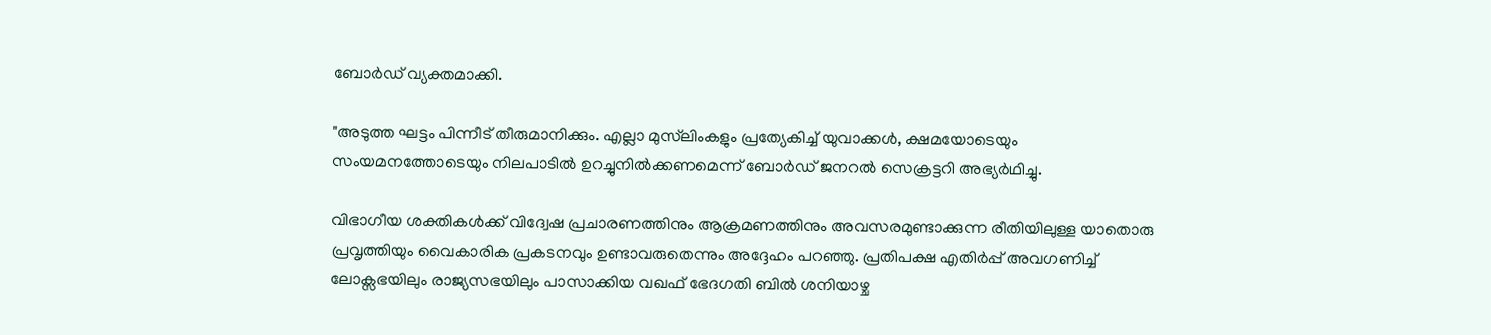ബോർഡ് വ്യക്തമാക്കി.

"അടുത്ത ഘട്ടം പിന്നീട് തീരുമാനിക്കും. എല്ലാ മുസ്‌ലിംകളും പ്രത്യേകിച്ച് യുവാക്കൾ, ക്ഷമയോടെയും സംയമനത്തോടെയും നിലപാടിൽ ഉറച്ചുനിൽക്കണമെന്ന് ബോർഡ് ജനറൽ സെക്രട്ടറി അഭ്യർഥിച്ചു.

വിഭാഗീയ ശക്തികൾക്ക് വിദ്വേഷ പ്രചാരണത്തിനും ആക്രമണത്തിനും അവസരമുണ്ടാക്കുന്ന രീതിയിലുള്ള യാതൊരു പ്രവൃത്തിയും വൈകാരിക പ്രകടനവും ഉണ്ടാവരുതെന്നും അദ്ദേഹം പറഞ്ഞു. പ്രതിപക്ഷ എതിർപ്പ് അവഗണിച്ച് ലോക്സഭയിലും രാജ്യസഭയിലും പാസാക്കിയ വഖഫ് ഭേദഗതി ബിൽ ശനിയാഴ്ച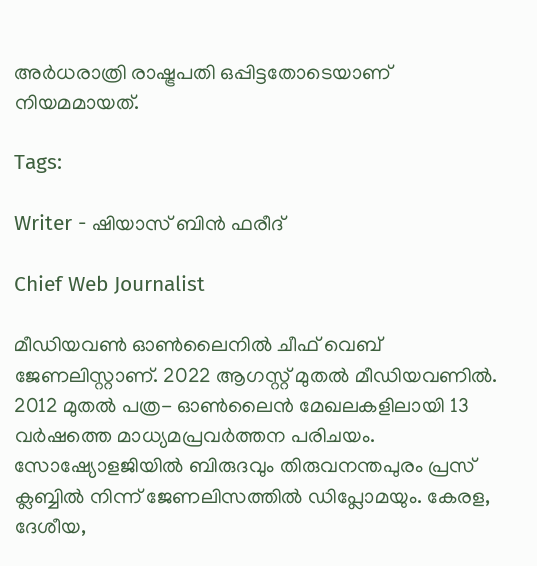അർധരാത്രി രാഷ്ട്രപതി ഒപ്പിട്ടതോടെയാണ് നിയമമായത്.

Tags:

Writer - ഷിയാസ് ബിന്‍ ഫരീദ്

Chief Web Journalist

മീഡിയവണ്‍ ഓണ്‍ലൈനില്‍ ചീഫ് വെബ് ജേണലിസ്റ്റാണ്. 2022 ആഗസ്റ്റ് മുതല്‍ മീഡിയവണില്‍. 2012 മുതല്‍ പത്ര- ഓണ്‍ലൈന്‍ മേഖലകളിലായി 13 വര്‍ഷത്തെ മാധ്യമപ്രവര്‍ത്തന പരിചയം. സോഷ്യോളജിയില്‍ ബിരുദവും തിരുവനന്തപുരം പ്രസ് ക്ലബ്ബില്‍ നിന്ന് ജേണലിസത്തില്‍ ഡിപ്ലോമയും. കേരള, ദേശീയ,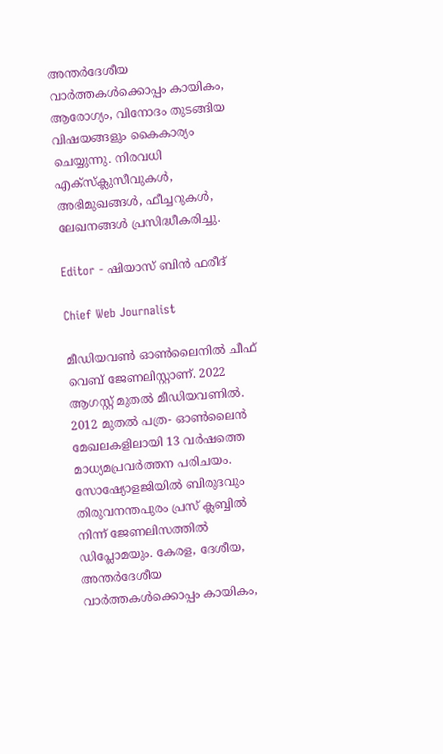അന്തര്‍ദേശീയ വാര്‍ത്തകള്‍ക്കൊപ്പം കായികം, ആരോഗ്യം, വിനോദം തുടങ്ങിയ വിഷയങ്ങളും കൈകാര്യം ചെയ്യുന്നു. നിരവധി എക്സ്ക്ലുസീവുകള്‍, അഭിമുഖങ്ങള്‍, ഫീച്ചറുകള്‍, ലേഖനങ്ങള്‍ പ്രസിദ്ധീകരിച്ചു.

Editor - ഷിയാസ് ബിന്‍ ഫരീദ്

Chief Web Journalist

മീഡിയവണ്‍ ഓണ്‍ലൈനില്‍ ചീഫ് വെബ് ജേണലിസ്റ്റാണ്. 2022 ആഗസ്റ്റ് മുതല്‍ മീഡിയവണില്‍. 2012 മുതല്‍ പത്ര- ഓണ്‍ലൈന്‍ മേഖലകളിലായി 13 വര്‍ഷത്തെ മാധ്യമപ്രവര്‍ത്തന പരിചയം. സോഷ്യോളജിയില്‍ ബിരുദവും തിരുവനന്തപുരം പ്രസ് ക്ലബ്ബില്‍ നിന്ന് ജേണലിസത്തില്‍ ഡിപ്ലോമയും. കേരള, ദേശീയ, അന്തര്‍ദേശീയ വാര്‍ത്തകള്‍ക്കൊപ്പം കായികം,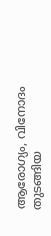ആരോഗ്യം, വിനോദം തുടങ്ങിയ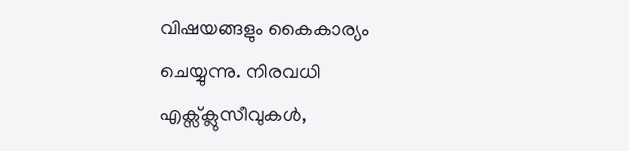വിഷയങ്ങളും കൈകാര്യം ചെയ്യുന്നു. നിരവധി എക്സ്ക്ലുസീവുകള്‍,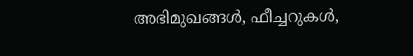അഭിമുഖങ്ങള്‍, ഫീച്ചറുകള്‍,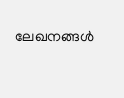ലേഖനങ്ങള്‍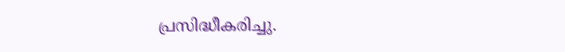പ്രസിദ്ധീകരിച്ചു.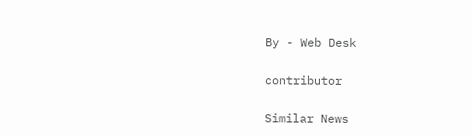By - Web Desk

contributor

Similar News